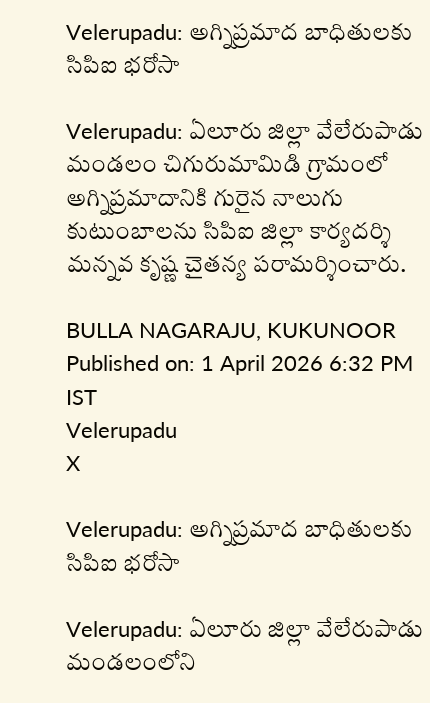Velerupadu: అగ్నిప్రమాద బాధితులకు సిపిఐ భరోసా

Velerupadu: ఏలూరు జిల్లా వేలేరుపాడు మండలం చిగురుమామిడి గ్రామంలో అగ్నిప్రమాదానికి గురైన నాలుగు కుటుంబాలను సిపిఐ జిల్లా కార్యదర్శి మన్నవ కృష్ణ చైతన్య పరామర్శించారు.

BULLA NAGARAJU, KUKUNOOR
Published on: 1 April 2026 6:32 PM IST
Velerupadu
X

Velerupadu: అగ్నిప్రమాద బాధితులకు సిపిఐ భరోసా

Velerupadu: ఏలూరు జిల్లా వేలేరుపాడు మండలంలోని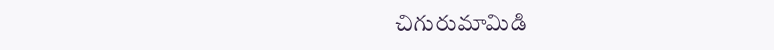చిగురుమామిడి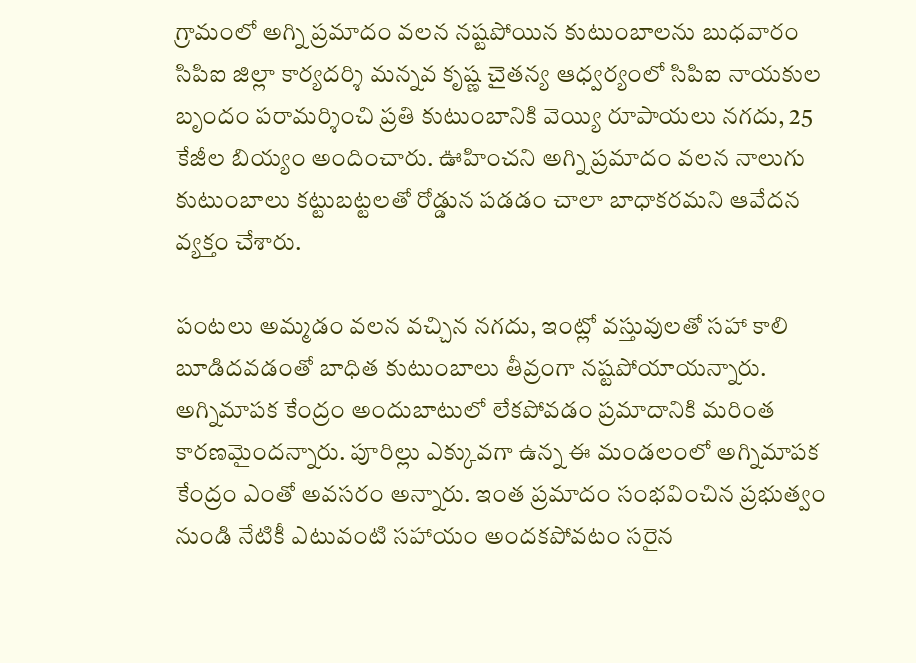గ్రామంలో అగ్ని ప్రమాదం వలన నష్టపోయిన కుటుంబాలను బుధవారం సిపిఐ జిల్లా కార్యదర్శి మన్నవ కృష్ణ చైతన్య ఆధ్వర్యంలో సిపిఐ నాయకుల బృందం పరామర్శించి ప్రతి కుటుంబానికి వెయ్యి రూపాయలు నగదు, 25 కేజీల బియ్యం అందించారు. ఊహించని అగ్ని ప్రమాదం వలన నాలుగు కుటుంబాలు కట్టుబట్టలతో రోడ్డున పడడం చాలా బాధాకరమని ఆవేదన వ్యక్తం చేశారు.

పంటలు అమ్మడం వలన వచ్చిన నగదు, ఇంట్లో వస్తువులతో సహా కాలి బూడిదవడంతో బాధిత కుటుంబాలు తీవ్రంగా నష్టపోయాయన్నారు. అగ్నిమాపక కేంద్రం అందుబాటులో లేకపోవడం ప్రమాదానికి మరింత కారణమైందన్నారు. పూరిల్లు ఎక్కువగా ఉన్న ఈ మండలంలో అగ్నిమాపక కేంద్రం ఎంతో అవసరం అన్నారు. ఇంత ప్రమాదం సంభవించిన ప్రభుత్వం నుండి నేటికీ ఎటువంటి సహాయం అందకపోవటం సరైన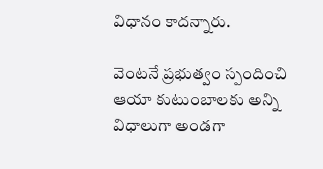విధానం కాదన్నారు.

వెంటనే ప్రభుత్వం స్పందించి ఆయా కుటుంబాలకు అన్ని విధాలుగా అండగా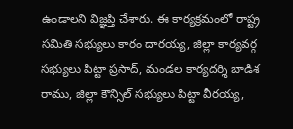ఉండాలని విజ్ఞప్తి చేశారు. ఈ కార్యక్రమంలో రాష్ట్ర సమితి సభ్యులు కారం దారయ్య, జిల్లా కార్యవర్గ సభ్యులు పిట్టా ప్రసాద్, మండల కార్యదర్శి బాడిశ రాము, జిల్లా కౌన్సిల్ సభ్యులు పిట్టా వీరయ్య,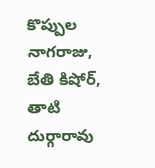కొప్పుల నాగరాజు, బేతి కిషోర్, తాటి దుర్గారావు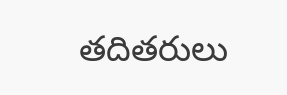తదితరులు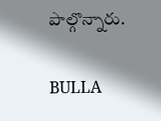పాల్గొన్నారు.

BULLA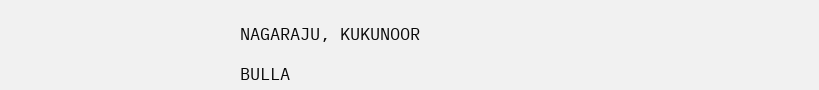NAGARAJU, KUKUNOOR

BULLA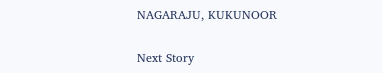NAGARAJU, KUKUNOOR

Next Story